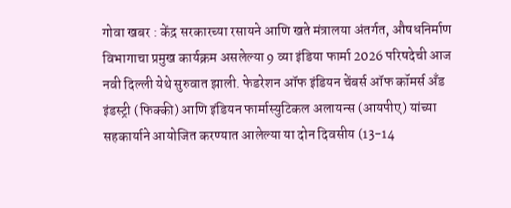गोवा खबर : केंद्र सरकारच्या रसायने आणि खते मंत्रालया अंतर्गत, औषधनिर्माण विभागाचा प्रमुख कार्यक्रम असलेल्या 9 व्या इंडिया फार्मा 2026 परिषदेची आज नवी दिल्ली येथे सुरुवात झाली. फेडरेशन ऑफ इंडियन चेंबर्स ऑफ कॉमर्स अँड इंडस्ट्री (फिक्की) आणि इंडियन फार्मास्युटिकल अलायन्स (आयपीए) यांच्या सहकार्याने आयोजित करण्यात आलेल्या या दोन दिवसीय (13-14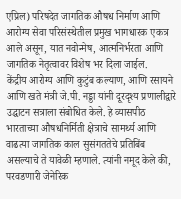एप्रिल) परिषदेत जागतिक औषध निर्माण आणि आरोग्य सेवा परिसंस्थेतील प्रमुख भागधारक एकत्र आले असून, यात नवोन्मेष, आत्मनिर्भरता आणि जागतिक नेतृत्वावर विशेष भर दिला जाईल.
केंद्रीय आरोग्य आणि कुटुंब कल्याण, आणि रसायने आणि खते मंत्री जे.पी. नड्डा यांनी दूरदृश्य प्रणालीद्वारे उद्घाटन सत्राला संबोधित केले. हे व्यासपीठ भारताच्या औषधनिर्मिती क्षेत्राचे सामर्थ्य आणि वाढत्या जागतिक काल सुसंगततेचे प्रतिबिंब असल्याचे ते यावेळी म्हणाले. त्यांनी नमूद केले की, परवडणारी जेनेरिक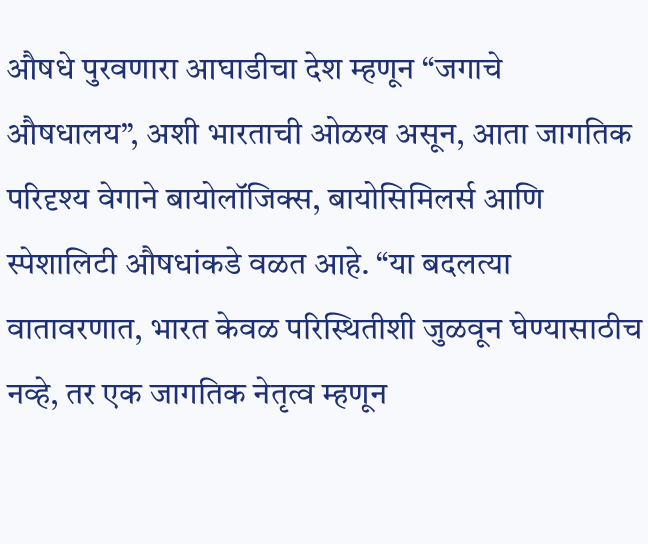औषधे पुरवणारा आघाडीचा देश म्हणून “जगाचे औषधालय”, अशी भारताची ओळख असून, आता जागतिक परिदृश्य वेगाने बायोलॉजिक्स, बायोसिमिलर्स आणि स्पेशालिटी औषधांकडे वळत आहे. “या बदलत्या वातावरणात, भारत केवळ परिस्थितीशी जुळवून घेण्यासाठीच नव्हे, तर एक जागतिक नेतृत्व म्हणून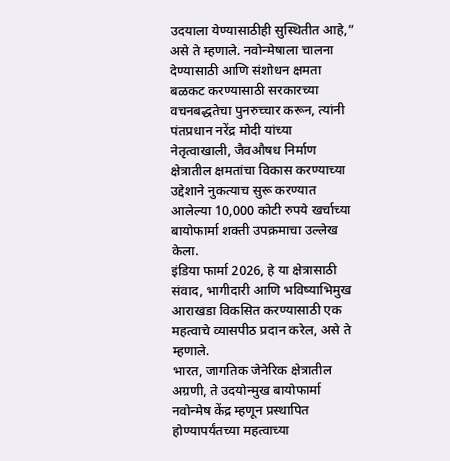उदयाला येण्यासाठीही सुस्थितीत आहे,” असे ते म्हणाले. नवोन्मेषाला चालना देण्यासाठी आणि संशोधन क्षमता बळकट करण्यासाठी सरकारच्या वचनबद्धतेचा पुनरुच्चार करून, त्यांनी पंतप्रधान नरेंद्र मोदी यांच्या नेतृत्वाखाली, जैवऔषध निर्माण क्षेत्रातील क्षमतांचा विकास करण्याच्या उद्देशाने नुकत्याच सुरू करण्यात आलेल्या 10,000 कोटी रुपये खर्चाच्या बायोफार्मा शक्ती उपक्रमाचा उल्लेख केला.
इंडिया फार्मा 2026, हे या क्षेत्रासाठी संवाद, भागीदारी आणि भविष्याभिमुख आराखडा विकसित करण्यासाठी एक महत्वाचे व्यासपीठ प्रदान करेल, असे ते म्हणाले.
भारत, जागतिक जेनेरिक क्षेत्रातील अग्रणी, ते उदयोन्मुख बायोफार्मा नवोन्मेष केंद्र म्हणून प्रस्थापित होण्यापर्यंतच्या महत्वाच्या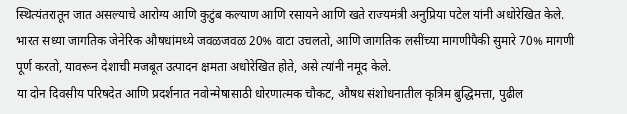स्थित्यंतरातून जात असल्याचे आरोग्य आणि कुटुंब कल्याण आणि रसायने आणि खते राज्यमंत्री अनुप्रिया पटेल यांनी अधोरेखित केले. भारत सध्या जागतिक जेनेरिक औषधांमध्ये जवळजवळ 20% वाटा उचलतो, आणि जागतिक लसींच्या मागणीपैकी सुमारे 70% मागणी पूर्ण करतो, यावरून देशाची मजबूत उत्पादन क्षमता अधोरेखित होते, असे त्यांनी नमूद केले.
या दोन दिवसीय परिषदेत आणि प्रदर्शनात नवोन्मेषासाठी धोरणात्मक चौकट, औषध संशोधनातील कृत्रिम बुद्धिमत्ता, पुढील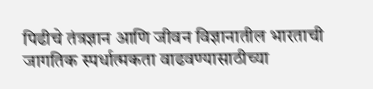पिढीचे तंत्रज्ञान आणि जीवन विज्ञानातील भारताची जागतिक स्पर्धात्मकता वाढवण्यासाठीच्या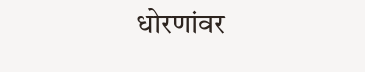धोरणांवर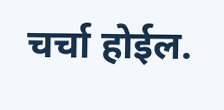चर्चा होईल.